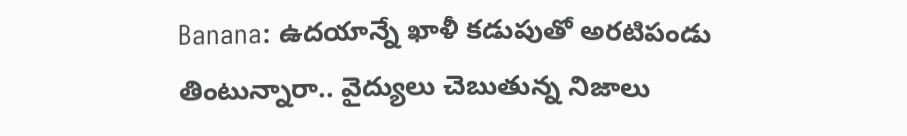Banana: ఉదయాన్నే ఖాళీ కడుపుతో అరటిపండు తింటున్నారా.. వైద్యులు చెబుతున్న నిజాలు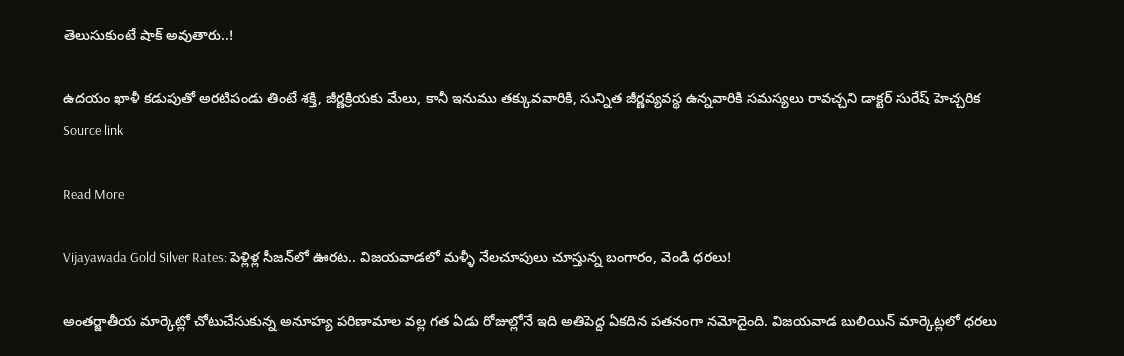తెలుసుకుంటే షాక్ అవుతారు..!

ఉదయం ఖాళీ కడుపుతో అరటిపండు తింటే శక్తి, జీర్ణక్రియకు మేలు, కానీ ఇనుము తక్కువవారికి, సున్నిత జీర్ణవ్యవస్థ ఉన్నవారికి సమస్యలు రావచ్చని డాక్టర్ సురేష్ హెచ్చరిక Source link

Read More

Vijayawada Gold Silver Rates: పెళ్లిళ్ల సీజన్‌లో ఊరట.. విజయవాడలో మళ్ళీ నేలచూపులు చూస్తున్న బంగారం, వెండి ధరలు!

అంతర్జాతీయ మార్కెట్లో చోటుచేసుకున్న అనూహ్య పరిణామాల వల్ల గత ఏడు రోజుల్లోనే ఇది అతిపెద్ద ఏకదిన పతనంగా నమోదైంది. విజయవాడ బులియిన్ మార్కెట్లలో ధరలు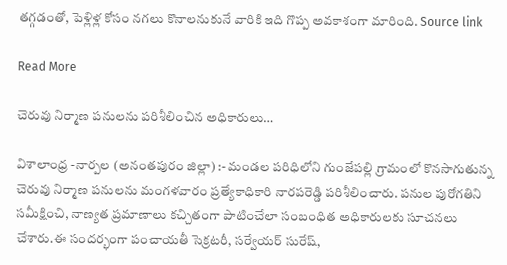తగ్గడంతో, పెళ్లిళ్ల కోసం నగలు కొనాలనుకునే వారికి ఇది గొప్ప అవకాశంగా మారింది. Source link

Read More

చెరువు నిర్మాణ పనులను పరిశీలించిన అధికారులు…

విశాలాంధ్ర -నార్పల (అనంతపురం జిల్లా) :- మండల పరిధిలోని గుంజేపల్లి గ్రామంలో కొనసాగుతున్న చెరువు నిర్మాణ పనులను మంగళవారం ప్రత్యేకాధికారి నారపరెడ్డి పరిశీలించారు. పనుల పురోగతిని సమీక్షించి, నాణ్యత ప్రమాణాలు కచ్చితంగా పాటించేలా సంబంధిత అధికారులకు సూచనలు చేశారు.ఈ సందర్భంగా పంచాయతీ సెక్రటరీ, సర్వేయర్ సురేష్,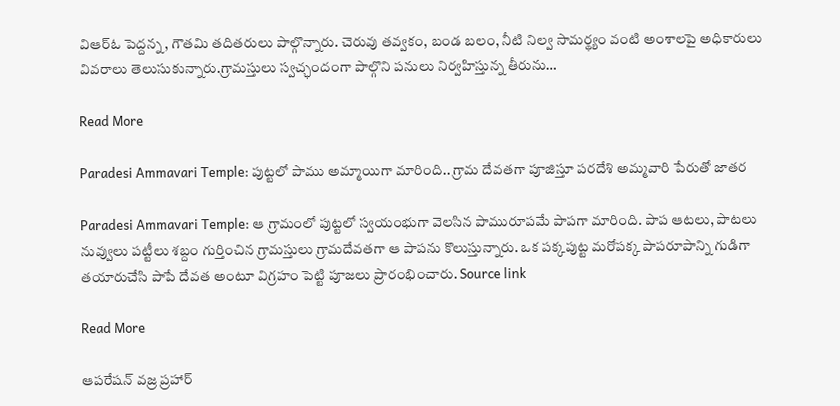విఆర్ఓ పెద్దన్న, గౌతమి తదితరులు పాల్గొన్నారు. చెరువు తవ్వకం, బండ బలం, నీటి నిల్వ సామర్థ్యం వంటి అంశాలపై అధికారులు వివరాలు తెలుసుకున్నారు.గ్రామస్తులు స్వచ్ఛందంగా పాల్గొని పనులు నిర్వహిస్తున్న తీరును…

Read More

Paradesi Ammavari Temple: పుట్టలో పాము అమ్మాయిగా మారింది.. గ్రామ దేవతగా పూజిస్తూ పరదేశి అమ్మవారి పేరుతో జాతర

Paradesi Ammavari Temple: ఆ గ్రామంలో పుట్టలో స్వయంభుగా వెలసిన పామురూపమే పాపగా మారింది. పాప ఆటలు, పాటలు నువ్వులు పట్టీలు శబ్దం గుర్తించిన గ్రామస్తులు గ్రామదేవతగా ఆ పాపను కొలుస్తున్నారు. ఒక పక్కపుట్ట మరోపక్క పాపరూపాన్ని గుడిగా తయారుచేసి పాపే దేవత అంటూ విగ్రహం పెట్టి పూజలు ప్రారంభించారు. Source link

Read More

ఆపరేషన్ వజ్ర ప్రహార్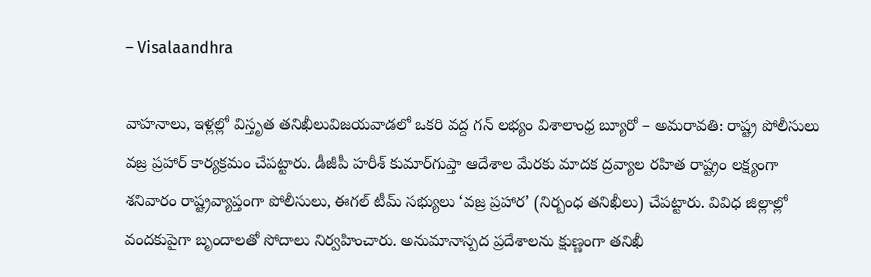– Visalaandhra

వాహనాలు, ఇళ్లల్లో విస్తృత తనిఖీలువిజయవాడలో ఒకరి వద్ద గన్ లభ్యం విశాలాంధ్ర బ్యూరో – అమరావతి: రాష్ట్ర పోలీసులు వజ్ర ప్రహార్ కార్యక్రమం చేపట్టారు. డీజీపీ హరీశ్ కుమార్‌గుప్తా ఆదేశాల మేరకు మాదక ద్రవ్యాల రహిత రాష్ట్రం లక్ష్యంగా శనివారం రాష్ట్రవ్యాప్తంగా పోలీసులు, ఈగల్ టీమ్ సభ్యులు ‘వజ్ర ప్రహార’ (నిర్బంధ తనిఖీలు) చేపట్టారు. వివిధ జిల్లాల్లో వందకుపైగా బృందాలతో సోదాలు నిర్వహించారు. అనుమానాస్పద ప్రదేశాలను క్షుణ్ణంగా తనిఖీ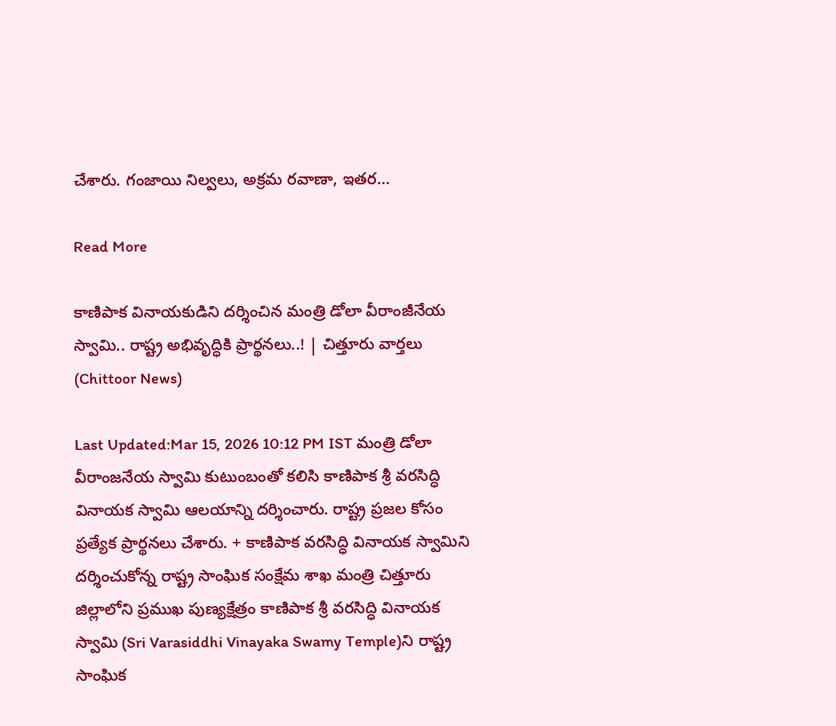చేశారు. గంజాయి నిల్వలు, అక్రమ రవాణా, ఇతర…

Read More

కాణిపాక వినాయకుడిని దర్శించిన మంత్రి డోలా వీరాంజీనేయ స్వామి.. రాష్ట్ర అభివృద్ధికి ప్రార్థనలు..! | చిత్తూరు వార్తలు (Chittoor News)

Last Updated:Mar 15, 2026 10:12 PM IST మంత్రి డోలా వీరాంజనేయ స్వామి కుటుంబంతో కలిసి కాణిపాక శ్రీ వరసిద్ధి వినాయక స్వామి ఆలయాన్ని దర్శించారు. రాష్ట్ర ప్రజల కోసం ప్రత్యేక ప్రార్థనలు చేశారు. + కాణిపాక వరసిద్ధి వినాయక స్వామిని దర్శించుకోన్న రాష్ట్ర సాంఘిక సంక్షేమ శాఖ మంత్రి చిత్తూరు జిల్లాలోని ప్రముఖ పుణ్యక్షేత్రం కాణిపాక శ్రీ వరసిద్ధి వినాయక స్వామి (Sri Varasiddhi Vinayaka Swamy Temple)ని రాష్ట్ర సాంఘిక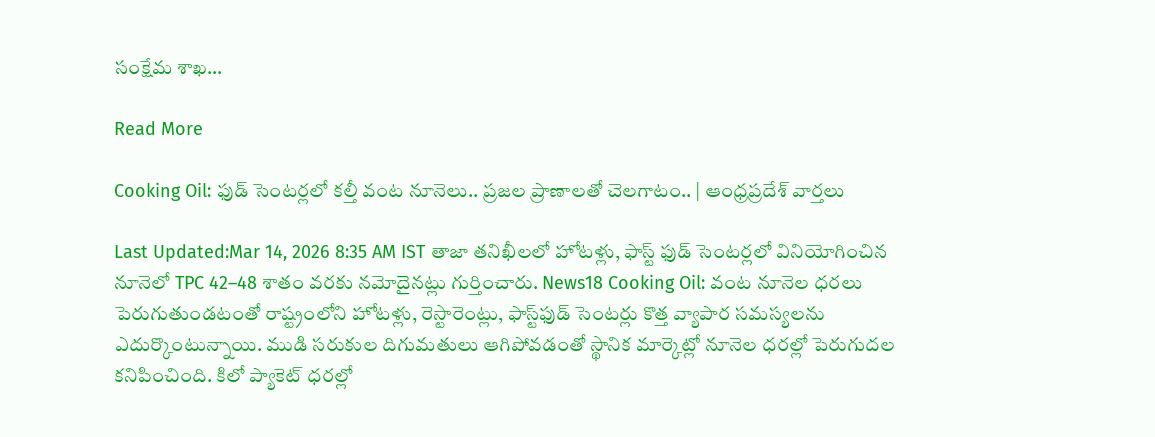సంక్షేమ శాఖ…

Read More

Cooking Oil: ఫుడ్ సెంటర్లలో కల్తీ వంట నూనెలు.. ప్రజల ప్రాణాలతో చెలగాటం.. | ఆంధ్రప్రదేశ్ వార్తలు

Last Updated:Mar 14, 2026 8:35 AM IST తాజా తనిఖీలలో హోటళ్లు, ఫాస్ట్ ఫుడ్ సెంటర్లలో వినియోగించిన నూనెలో TPC 42–48 శాతం వరకు నమోదైనట్లు గుర్తించారు. News18 Cooking Oil: వంట నూనెల ధరలు పెరుగుతుండటంతో రాష్ట్రంలోని హోటళ్లు, రెస్టారెంట్లు, ఫాస్ట్‌ఫుడ్ సెంటర్లు కొత్త వ్యాపార సమస్యలను ఎదుర్కొంటున్నాయి. ముడి సరుకుల దిగుమతులు ఆగిపోవడంతో స్థానిక మార్కెట్లో నూనెల ధరల్లో పెరుగుదల కనిపించింది. కిలో ప్యాకెట్‌ ధరల్లో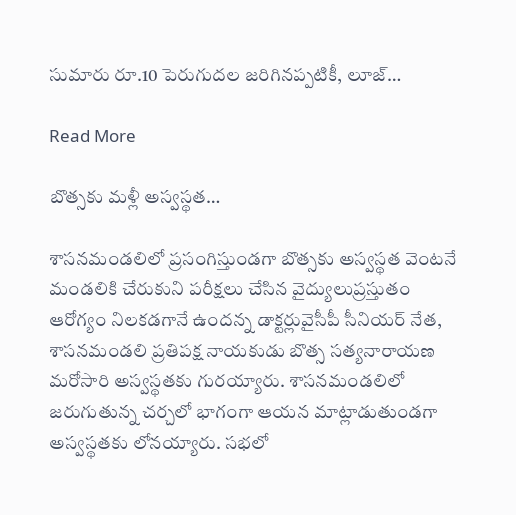సుమారు రూ.10 పెరుగుదల జరిగినప్పటికీ, లూజ్…

Read More

బొత్సకు మళ్లీ అస్వస్థత…

శాసనమండలిలో ప్రసంగిస్తుండగా బొత్సకు అస్వస్థత వెంటనే మండలికి చేరుకుని పరీక్షలు చేసిన వైద్యులుప్రస్తుతం ఆరోగ్యం నిలకడగానే ఉందన్న డాక్టర్లువైసీపీ సీనియర్ నేత, శాసనమండలి ప్రతిపక్ష నాయకుడు బొత్స సత్యనారాయణ మరోసారి అస్వస్థతకు గురయ్యారు. శాసనమండలిలో జరుగుతున్న చర్చలో భాగంగా ఆయన మాట్లాడుతుండగా అస్వస్థతకు లోనయ్యారు. సభలో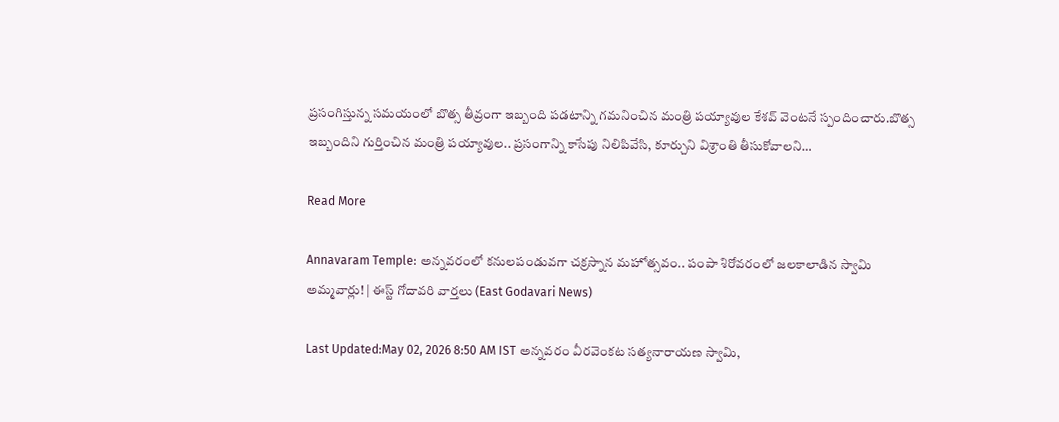ప్రసంగిస్తున్న సమయంలో బొత్స తీవ్రంగా ఇబ్బంది పడటాన్ని గమనించిన మంత్రి పయ్యావుల కేశవ్ వెంటనే స్పందించారు.బొత్స ఇబ్బందిని గుర్తించిన మంత్రి పయ్యావుల.. ప్రసంగాన్ని కాసేపు నిలిపివేసి, కూర్చుని విశ్రాంతి తీసుకోవాలని…

Read More

Annavaram Temple: అన్నవరంలో కనులపండువగా చక్రస్నాన మహోత్సవం.. పంపా శిరోవరంలో జలకాలాడిన స్వామి అమ్మవార్లు! | ఈస్ట్ గోదావరి వార్తలు (East Godavari News)

Last Updated:May 02, 2026 8:50 AM IST అన్నవరం వీరవెంకట సత్యనారాయణ స్వామి,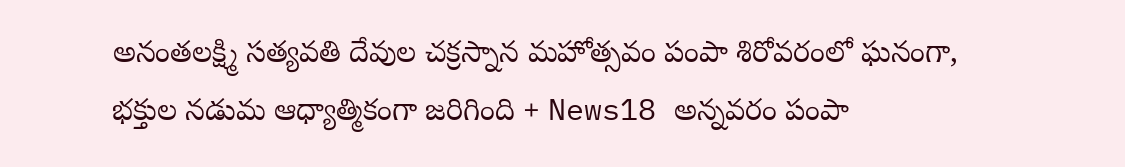అనంతలక్ష్మి సత్యవతి దేవుల చక్రస్నాన మహోత్సవం పంపా శిరోవరంలో ఘనంగా, భక్తుల నడుమ ఆధ్యాత్మికంగా జరిగింది + News18 అన్నవరం పంపా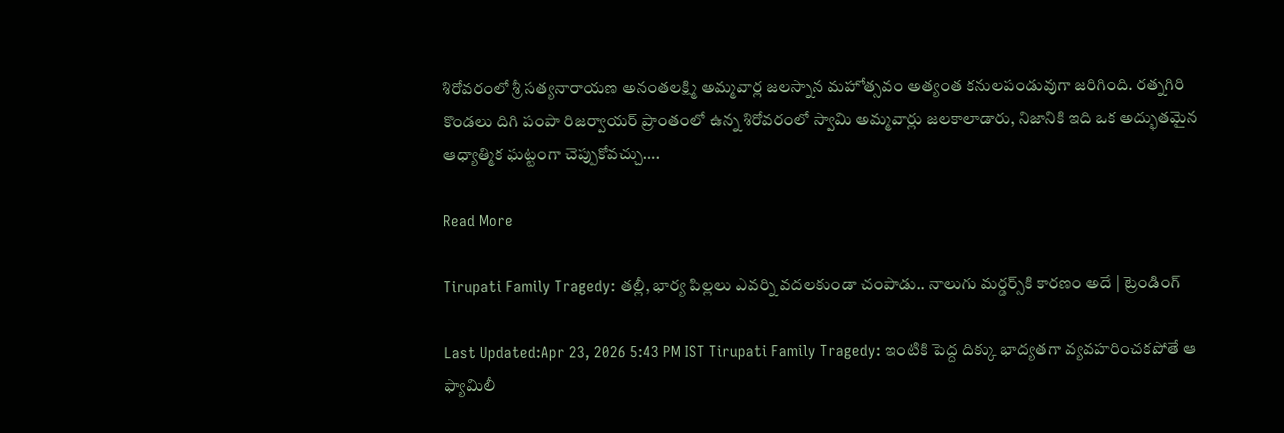శిరోవరంలో శ్రీ సత్యనారాయణ అనంతలక్ష్మి అమ్మవార్ల జలస్నాన మహోత్సవం అత్యంత కనులపండువుగా జరిగింది. రత్నగిరి కొండలు దిగి పంపా రిజర్వాయర్ ప్రాంతంలో ఉన్న శిరోవరంలో స్వామి అమ్మవార్లు జలకాలాడారు, నిజానికి ఇది ఒక అద్భుతమైన ఆధ్యాత్మిక ఘట్టంగా చెప్పుకోవచ్చు….

Read More

Tirupati Family Tragedy: తల్లీ, భార్య పిల్లలు ఎవర్ని వదలకుండా చంపాడు.. నాలుగు మర్డర్స్‌కి కారణం అదే | ట్రెండింగ్

Last Updated:Apr 23, 2026 5:43 PM IST Tirupati Family Tragedy: ఇంటికి పెద్ద దిక్కు భాద్యతగా వ్యవహరించకపోతే ఆ ఫ్యామిలీ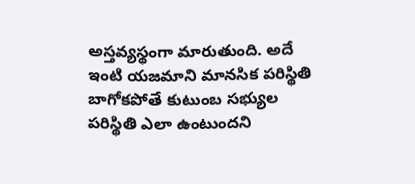అస్తవ్యస్థంగా మారుతుంది. అదే ఇంటి యజమాని మానసిక పరిస్థితి బాగోకపోతే కుటుంబ సభ్యుల పరిస్థితి ఎలా ఉంటుందని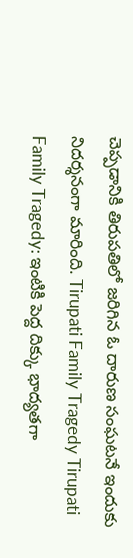చెప్పడానికి తిరుపతిలో జరిగిన ఓ దారుణ సంఘటనే ఇందుకు నిదర్శనంగా మారింది. Tirupati Family Tragedy Tirupati Family Tragedy: ఇంటికి పెద్ద దిక్కు భాద్యతగా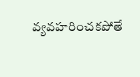వ్యవహరించకపోతే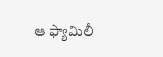ఆ ఫ్యామిలీ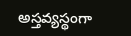అస్తవ్యస్థంగా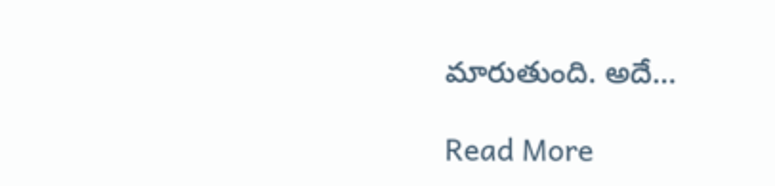మారుతుంది. అదే…

Read More